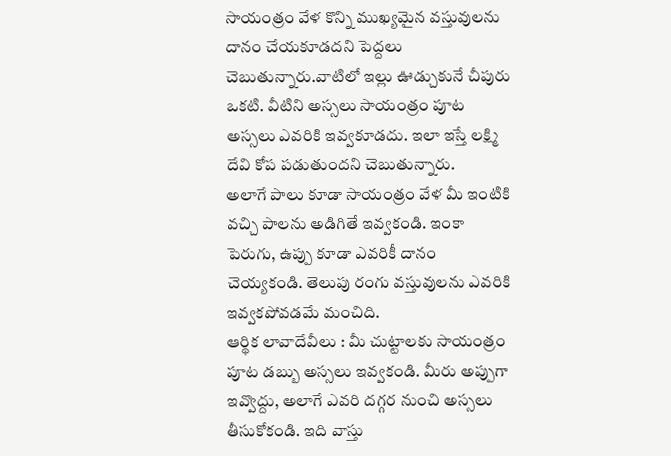సాయంత్రం వేళ కొన్ని ముఖ్యమైన వస్తువులను దానం చేయకూడదని పెద్దలు చెబుతున్నారు.వాటిలో ఇల్లు ఊడ్చుకునే చీపురు ఒకటి. వీటిని అస్సలు సాయంత్రం పూట అస్సలు ఎవరికి ఇవ్వకూడదు. ఇలా ఇస్తే లక్ష్మి దేవి కోప పడుతుందని చెబుతున్నారు.
అలాగే పాలు కూడా సాయంత్రం వేళ మీ ఇంటికి వచ్చి పాలను అడిగితే ఇవ్వకండి. ఇంకా పెరుగు, ఉప్పు కూడా ఎవరికీ దానం చెయ్యకండి. తెలుపు రంగు వస్తువులను ఎవరికి ఇవ్వకపోవడమే మంచిది.
ఆర్థిక లావాదేవీలు : మీ చుట్టాలకు సాయంత్రం పూట డబ్బు అస్సలు ఇవ్వకండి. మీరు అప్పుగా ఇవ్వొద్దు, అలాగే ఎవరి దగ్గర నుంచి అస్సలు తీసుకోకండి. ఇది వాస్తు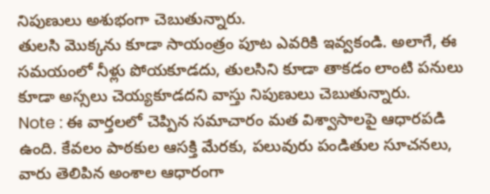నిపుణులు అశుభంగా చెబుతున్నారు.
తులసి మొక్కను కూడా సాయంత్రం పూట ఎవరికి ఇవ్వకండి. అలాగే, ఈ సమయంలో నీళ్లు పోయకూడదు, తులసిని కూడా తాకడం లాంటి పనులు కూడా అస్సలు చెయ్యకూడదని వాస్తు నిపుణులు చెబుతున్నారు.
Note : ఈ వార్తలలో చెప్పిన సమాచారం మత విశ్వాసాలపై ఆధారపడి ఉంది. కేవలం పాఠకుల ఆసక్తి మేరకు, పలువురు పండితుల సూచనలు, వారు తెలిపిన అంశాల ఆధారంగా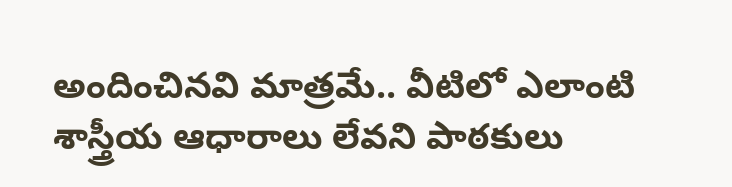అందించినవి మాత్రమే.. వీటిలో ఎలాంటి శాస్త్రీయ ఆధారాలు లేవని పాఠకులు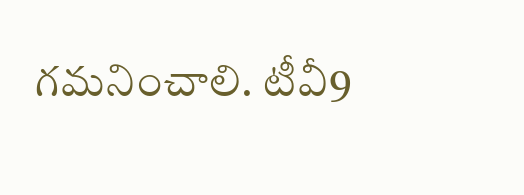గమనించాలి. టీవీ9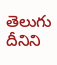తెలుగు దీనిని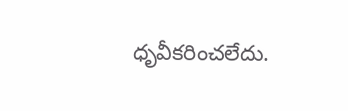ధృవీకరించలేదు.